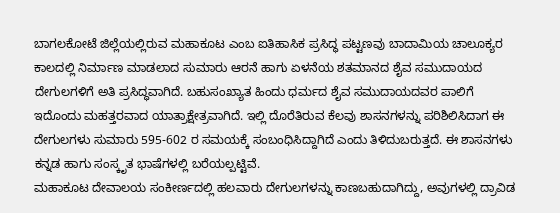ಬಾಗಲಕೋಟೆ ಜಿಲ್ಲೆಯಲ್ಲಿರುವ ಮಹಾಕೂಟ ಎಂಬ ಐತಿಹಾಸಿಕ ಪ್ರಸಿದ್ಧ ಪಟ್ಟಣವು ಬಾದಾಮಿಯ ಚಾಲೂಕ್ಯರ ಕಾಲದಲ್ಲಿ ನಿರ್ಮಾಣ ಮಾಡಲಾದ ಸುಮಾರು ಆರನೆ ಹಾಗು ಏಳನೆಯ ಶತಮಾನದ ಶೈವ ಸಮುದಾಯದ ದೇಗುಲಗಳಿಗೆ ಅತಿ ಪ್ರಸಿದ್ಧವಾಗಿದೆ. ಬಹುಸಂಖ್ಯಾತ ಹಿಂದು ಧರ್ಮದ ಶೈವ ಸಮುದಾಯದವರ ಪಾಲಿಗೆ ಇದೊಂದು ಮಹತ್ತರವಾದ ಯಾತ್ರಾಕ್ಷೇತ್ರವಾಗಿದೆ. ಇಲ್ಲಿ ದೊರೆತಿರುವ ಕೆಲವು ಶಾಸನಗಳನ್ನು ಪರಿಶಿಲಿಸಿದಾಗ ಈ ದೇಗುಲಗಳು ಸುಮಾರು 595-602 ರ ಸಮಯಕ್ಕೆ ಸಂಬಂಧಿಸಿದ್ದಾಗಿದೆ ಎಂದು ತಿಳಿದುಬರುತ್ತದೆ. ಈ ಶಾಸನಗಳು ಕನ್ನಡ ಹಾಗು ಸಂಸ್ಕೃತ ಭಾಷೆಗಳಲ್ಲಿ ಬರೆಯಲ್ಪಟ್ಟಿವೆ.
ಮಹಾಕೂಟ ದೇವಾಲಯ ಸಂಕೀರ್ಣದಲ್ಲಿ ಹಲವಾರು ದೇಗುಲಗಳನ್ನು ಕಾಣಬಹುದಾಗಿದ್ದು, ಅವುಗಳಲ್ಲಿ ದ್ರಾವಿಡ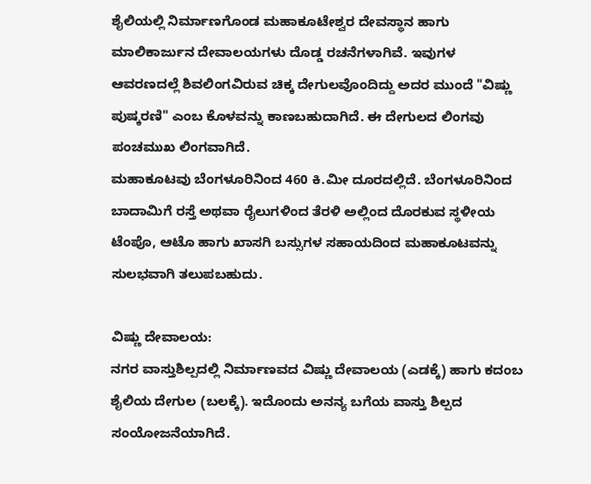ಶೈಲಿಯಲ್ಲಿ ನಿರ್ಮಾಣಗೊಂಡ ಮಹಾಕೂಟೇಶ್ವರ ದೇವಸ್ಥಾನ ಹಾಗು ಮಾಲಿಕಾರ್ಜುನ ದೇವಾಲಯಗಳು ದೊಡ್ಡ ರಚನೆಗಳಾಗಿವೆ. ಇವುಗಳ ಆವರಣದಲ್ಲೆ ಶಿವಲಿಂಗವಿರುವ ಚಿಕ್ಕ ದೇಗುಲವೊಂದಿದ್ದು ಅದರ ಮುಂದೆ "ವಿಷ್ಣು ಪುಷ್ಕರಣಿ" ಎಂಬ ಕೊಳವನ್ನು ಕಾಣಬಹುದಾಗಿದೆ. ಈ ದೇಗುಲದ ಲಿಂಗವು ಪಂಚಮುಖ ಲಿಂಗವಾಗಿದೆ.
ಮಹಾಕೂಟವು ಬೆಂಗಳೂರಿನಿಂದ 460 ಕಿ.ಮೀ ದೂರದಲ್ಲಿದೆ. ಬೆಂಗಳೂರಿನಿಂದ ಬಾದಾಮಿಗೆ ರಸ್ತೆ ಅಥವಾ ರೈಲುಗಳಿಂದ ತೆರಳಿ ಅಲ್ಲಿಂದ ದೊರಕುವ ಸ್ಥಳೀಯ ಟೆಂಪೊ, ಆಟೊ ಹಾಗು ಖಾಸಗಿ ಬಸ್ಸುಗಳ ಸಹಾಯದಿಂದ ಮಹಾಕೂಟವನ್ನು ಸುಲಭವಾಗಿ ತಲುಪಬಹುದು.

ವಿಷ್ಣು ದೇವಾಲಯ:
ನಗರ ವಾಸ್ತುಶಿಲ್ಪದಲ್ಲಿ ನಿರ್ಮಾಣವದ ವಿಷ್ಣು ದೇವಾಲಯ (ಎಡಕ್ಕೆ) ಹಾಗು ಕದಂಬ ಶೈಲಿಯ ದೇಗುಲ (ಬಲಕ್ಕೆ). ಇದೊಂದು ಅನನ್ಯ ಬಗೆಯ ವಾಸ್ತು ಶಿಲ್ಪದ ಸಂಯೋಜನೆಯಾಗಿದೆ.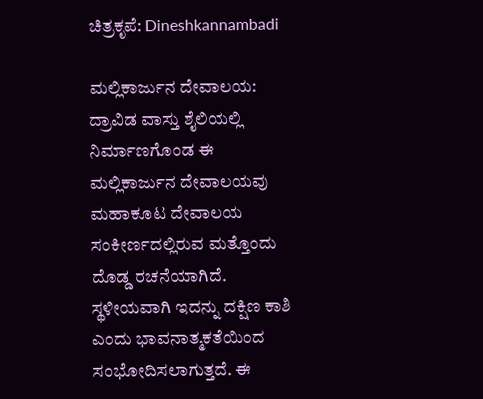ಚಿತ್ರಕೃಪೆ: Dineshkannambadi

ಮಲ್ಲಿಕಾರ್ಜುನ ದೇವಾಲಯ:
ದ್ರಾವಿಡ ವಾಸ್ತು ಶೈಲಿಯಲ್ಲಿ ನಿರ್ಮಾಣಗೊಂಡ ಈ ಮಲ್ಲಿಕಾರ್ಜುನ ದೇವಾಲಯವು ಮಹಾಕೂಟ ದೇವಾಲಯ ಸಂಕೀರ್ಣದಲ್ಲಿರುವ ಮತ್ತೊಂದು ದೊಡ್ಡ ರಚನೆಯಾಗಿದೆ. ಸ್ಥಳೀಯವಾಗಿ ಇದನ್ನು ದಕ್ಷಿಣ ಕಾಶಿ ಎಂದು ಭಾವನಾತ್ಮಕತೆಯಿಂದ ಸಂಭೋದಿಸಲಾಗುತ್ತದೆ. ಈ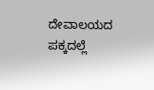ದೇವಾಲಯದ ಪಕ್ಕದಲ್ಲೆ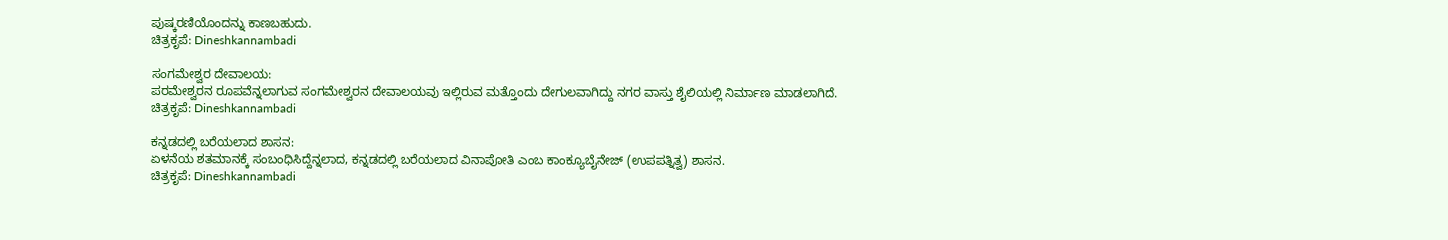ಪುಷ್ಕರಣಿಯೊಂದನ್ನು ಕಾಣಬಹುದು.
ಚಿತ್ರಕೃಪೆ: Dineshkannambadi

ಸಂಗಮೇಶ್ವರ ದೇವಾಲಯ:
ಪರಮೇಶ್ವರನ ರೂಪವೆನ್ನಲಾಗುವ ಸಂಗಮೇಶ್ವರನ ದೇವಾಲಯವು ಇಲ್ಲಿರುವ ಮತ್ತೊಂದು ದೇಗುಲವಾಗಿದ್ದು ನಗರ ವಾಸ್ತು ಶೈಲಿಯಲ್ಲಿ ನಿರ್ಮಾಣ ಮಾಡಲಾಗಿದೆ.
ಚಿತ್ರಕೃಪೆ: Dineshkannambadi

ಕನ್ನಡದಲ್ಲಿ ಬರೆಯಲಾದ ಶಾಸನ:
ಏಳನೆಯ ಶತಮಾನಕ್ಕೆ ಸಂಬಂಧಿಸಿದ್ದೆನ್ನಲಾದ, ಕನ್ನಡದಲ್ಲಿ ಬರೆಯಲಾದ ವಿನಾಪೋತಿ ಎಂಬ ಕಾಂಕ್ಯೂಬೈನೇಜ್ (ಉಪಪತ್ನಿತ್ವ) ಶಾಸನ.
ಚಿತ್ರಕೃಪೆ: Dineshkannambadi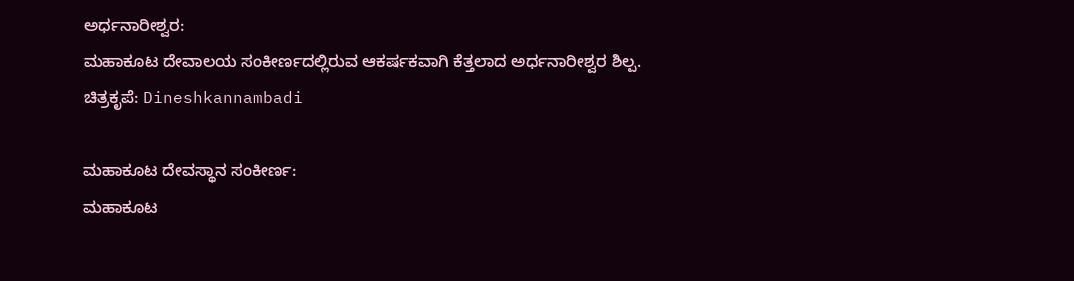ಅರ್ಧನಾರೀಶ್ವರ:
ಮಹಾಕೂಟ ದೇವಾಲಯ ಸಂಕೀರ್ಣದಲ್ಲಿರುವ ಆಕರ್ಷಕವಾಗಿ ಕೆತ್ತಲಾದ ಅರ್ಧನಾರೀಶ್ವರ ಶಿಲ್ಪ.
ಚಿತ್ರಕೃಪೆ: Dineshkannambadi

ಮಹಾಕೂಟ ದೇವಸ್ಥಾನ ಸಂಕೀರ್ಣ:
ಮಹಾಕೂಟ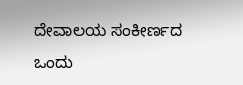ದೇವಾಲಯ ಸಂಕೀರ್ಣದ ಒಂದು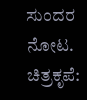ಸುಂದರ ನೋಟ.
ಚಿತ್ರಕೃಪೆ: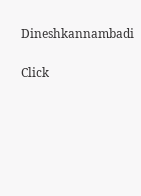Dineshkannambadi


Click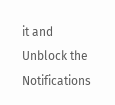it and Unblock the Notifications